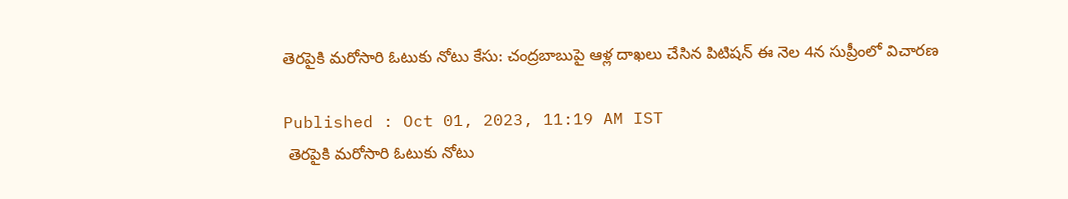తెరపైకి మరోసారి ఓటుకు నోటు కేసు: చంద్రబాబుపై ఆళ్ల దాఖలు చేసిన పిటిషన్ ఈ నెల 4న సుప్రీంలో విచారణ

Published : Oct 01, 2023, 11:19 AM IST
 తెరపైకి మరోసారి ఓటుకు నోటు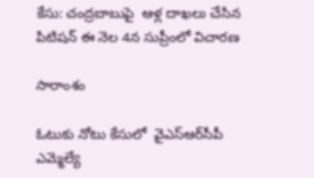కేసు: చంద్రబాబుపై  ఆళ్ల దాఖలు చేసిన పిటిషన్ ఈ నెల 4న సుప్రీంలో విచారణ

సారాంశం

ఓటుకు నోటు కేసులో  వైఎస్ఆర్‌సీపీ ఎమ్మెల్యే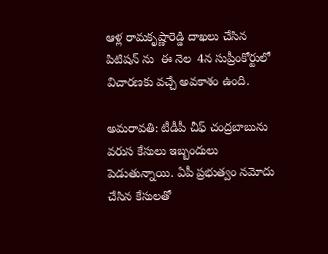ఆళ్ల రామకృష్ణారెడ్డి దాఖలు చేసిన  పిటిషన్ ను  ఈ నెల  4న సుప్రీంకోర్టులో విచారణకు వచ్చే అవకాశం ఉంది.

అమరావతి: టీడీపీ చీఫ్ చంద్రబాబును వరుస కేసులు ఇబ్బందులు పెడుతున్నాయి. ఏపీ ప్రభుత్వం నమోదు చేసిన కేసులతో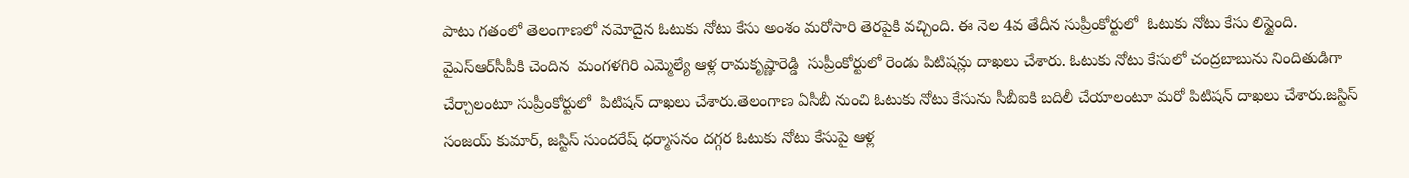పాటు గతంలో తెలంగాణలో నమోదైన ఓటుకు నోటు కేసు అంశం మరోసారి తెరపైకి వచ్చింది. ఈ నెల 4వ తేదీన సుప్రీంకోర్టులో  ఓటుకు నోటు కేసు లిస్టైంది.  వైఎస్ఆర్‌సీపీకి చెందిన  మంగళగిరి ఎమ్మెల్యే ఆళ్ల రామకృష్ణారెడ్డి  సుప్రీంకోర్టులో రెండు పిటిషన్లు దాఖలు చేశారు. ఓటుకు నోటు కేసులో చంద్రబాబును నిందితుడిగా చేర్చాలంటూ సుప్రీంకోర్టులో  పిటిషన్ దాఖలు చేశారు.తెలంగాణ ఏసీబీ నుంచి ఓటుకు నోటు‌ కేసును సీబీఐకి బదిలీ చేయాలంటూ మరో పిటిషన్ దాఖలు చేశారు.జస్టిస్ సంజయ్ కుమార్, జస్టిస్ సుందరేష్ ధర్మాసనం దగ్గర ఓటుకు నోటు కేసుపై ఆళ్ల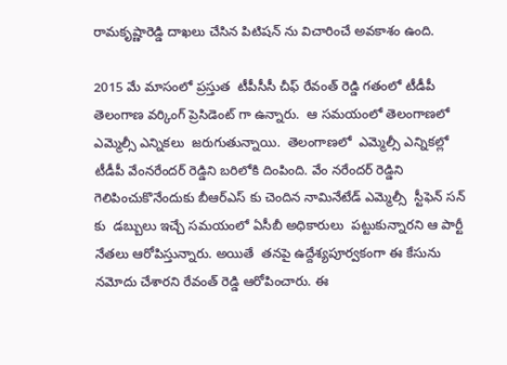రామకృష్ణారెడ్డి దాఖలు చేసిన పిటిషన్ ను విచారించే అవకాశం ఉంది.

2015 మే మాసంలో ప్రస్తుత  టీపీసీసీ చీఫ్ రేవంత్ రెడ్డి గతంలో టీడీపీ తెలంగాణ వర్కింగ్ ప్రెసిడెంట్ గా ఉన్నారు.  ఆ సమయంలో తెలంగాణలో ఎమ్మెల్సీ ఎన్నికలు  జరుగుతున్నాయి.  తెలంగాణలో  ఎమ్మెల్సీ ఎన్నికల్లో  టీడీపీ వేంనరేందర్ రెడ్డిని బరిలోకి దింపింది. వేం నరేందర్ రెడ్డిని గెలిపించుకొనేందుకు బీఆర్ఎస్ కు చెందిన నామినేటేడ్ ఎమ్మెల్సీ  స్టీఫెన్ సన్ కు  డబ్బులు ఇచ్చే సమయంలో ఏసీబీ అధికారులు  పట్టుకున్నారని ఆ పార్టీ నేతలు ఆరోపిస్తున్నారు. అయితే  తనపై ఉద్దేశ్యపూర్వకంగా ఈ కేసును నమోదు చేశారని రేవంత్ రెడ్డి ఆరోపించారు. ఈ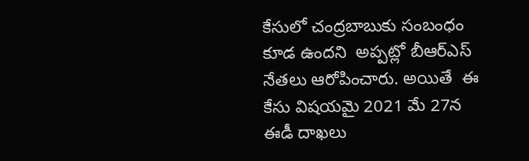కేసులో చంద్రబాబుకు సంబంధం కూడ ఉందని  అప్పట్లో బీఆర్ఎస్ నేతలు ఆరోపించారు. అయితే  ఈ కేసు విషయమై 2021 మే 27న ఈడీ దాఖలు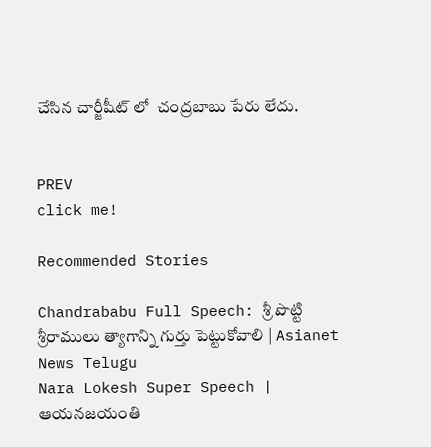చేసిన చార్జీషీట్ లో  చంద్రబాబు పేరు లేదు.


PREV
click me!

Recommended Stories

Chandrababu Full Speech: శ్రీ పొట్టి శ్రీరాములు త్యాగాన్ని గుర్తు పెట్టుకోవాలి | Asianet News Telugu
Nara Lokesh Super Speech | ఆయనజయంతి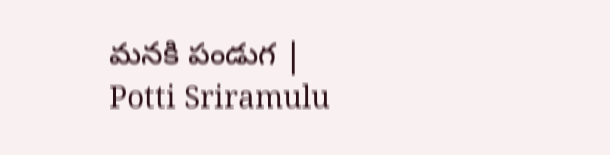మనకి పండుగ | Potti Sriramulu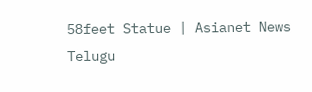58feet Statue | Asianet News Telugu